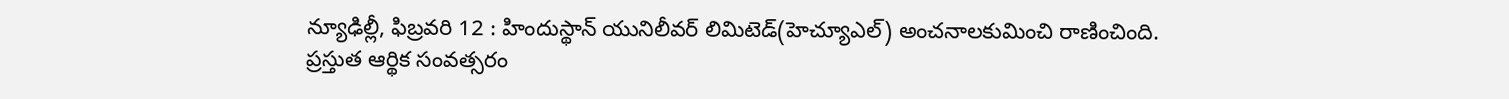న్యూఢిల్లీ, ఫిబ్రవరి 12 : హిందుస్థాన్ యునిలీవర్ లిమిటెడ్(హెచ్యూఎల్) అంచనాలకుమించి రాణించింది. ప్రస్తుత ఆర్థిక సంవత్సరం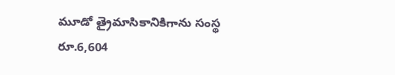మూడో త్రైమాసికానికిగాను సంస్థ రూ.6,604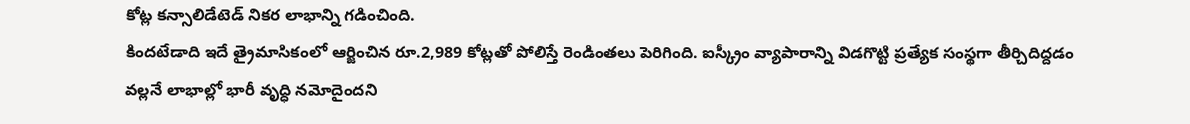కోట్ల కన్సాలిడేటెడ్ నికర లాభాన్ని గడించింది.
కిందటేడాది ఇదే త్రైమాసికంలో ఆర్జించిన రూ.2,989 కోట్లతో పోలిస్తే రెండింతలు పెరిగింది. ఐస్క్రీం వ్యాపారాన్ని విడగొట్టి ప్రత్యేక సంస్థగా తీర్చిదిద్దడం వల్లనే లాభాల్లో భారీ వృద్ధి నమోదైందని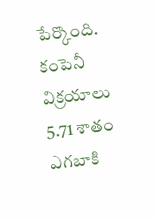పేర్కొంది. కంపెనీ విక్రయాలు 5.71 శాతం ఎగబాకి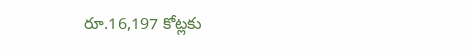రూ.16,197 కోట్లకు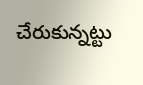చేరుకున్నట్టు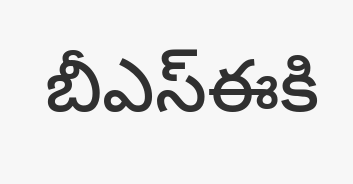బీఎస్ఈకి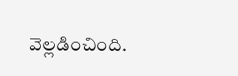వెల్లడించింది.